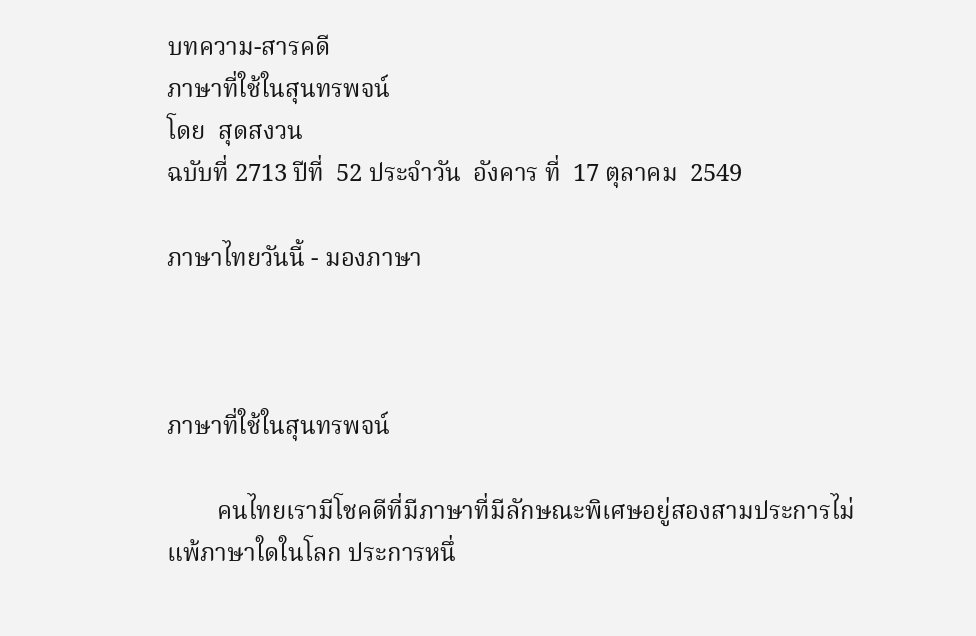บทความ-สารคดี
ภาษาที่ใช้ในสุนทรพจน์
โดย  สุดสงวน
ฉบับที่ 2713 ปีที่  52 ประจำวัน  อังคาร ที่  17 ตุลาคม  2549

ภาษาไทยวันนี้ - มองภาษา



ภาษาที่ใช้ในสุนทรพจน์

        คนไทยเรามีโชคดีที่มีภาษาที่มีลักษณะพิเศษอยู่สองสามประการไม่แพ้ภาษาใดในโลก ประการหนึ่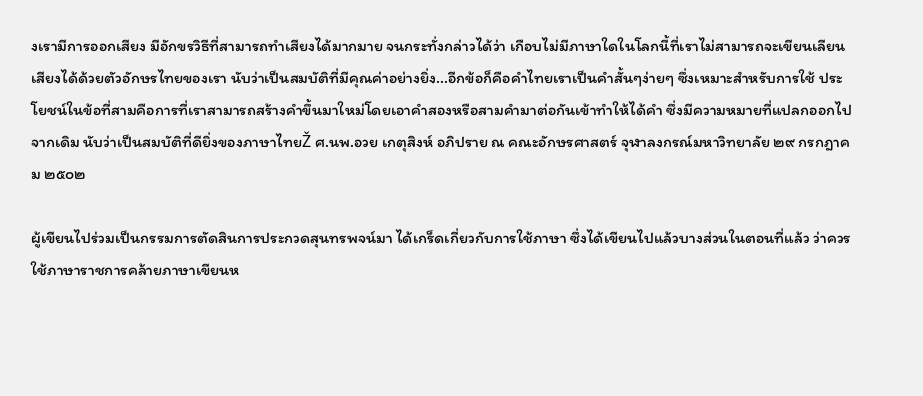งเรามีการออกเสียง มีอักขรวิธีที่สามารถทำเสียงได้มากมาย จนกระทั่งกล่าวได้ว่า เกือบไม่มีภาษาใดในโลกนี้ที่เราไม่สามารถจะเขียนเลียนเสียงได้ด้วยตัวอักษรไทยของเรา นับว่าเป็นสมบัติที่มีคุณค่าอย่างยิ่ง...อีกข้อก็คือคำไทยเราเป็นคำสั้นๆง่ายๆ ซึ่งเหมาะสำหรับการใช้ ประโยชน์ในข้อที่สามคือการที่เราสามารถสร้างคำขึ้นมาใหม่โดยเอาคำสองหรือสามคำมาต่อกันเข้าทำให้ได้คำ ซึ่งมีความหมายที่แปลกออกไปจากเดิม นับว่าเป็นสมบัติที่ดียิ่งของภาษาไทยŽ ศ.นพ.อวย เกตุสิงห์ อภิปราย ณ คณะอักษรศาสตร์ จุฬาลงกรณ์มหาวิทยาลัย ๒๙ กรกฎาคม ๒๕๐๒

ผู้เขียนไปร่วมเป็นกรรมการตัดสินการประกวดสุนทรพจน์มา ได้เกร็ดเกี่ยวกับการใช้ภาษา ซึ่งได้เขียนไปแล้วบางส่วนในตอนที่แล้ว ว่าควรใช้ภาษาราชการคล้ายภาษาเขียนห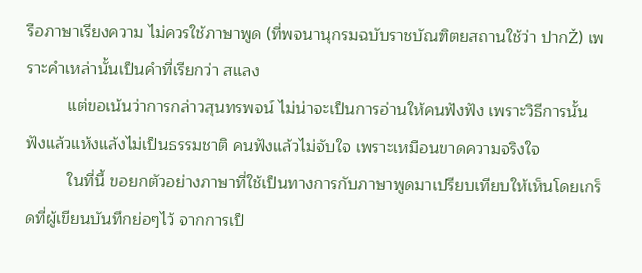รือภาษาเรียงความ ไม่ควรใช้ภาษาพูด (ที่พจนานุกรมฉบับราชบัณฑิตยสถานใช้ว่า ปากŽ) เพราะคำเหล่านั้นเป็นคำที่เรียกว่า สแลง
         แต่ขอเน้นว่าการกล่าวสุนทรพจน์ ไม่น่าจะเป็นการอ่านให้คนฟังฟัง เพราะวิธีการนั้นฟังแล้วแห้งแล้งไม่เป็นธรรมชาติ คนฟังแล้วไม่จับใจ เพราะเหมือนขาดความจริงใจ
         ในที่นี้ ขอยกตัวอย่างภาษาที่ใช้เป็นทางการกับภาษาพูดมาเปรียบเทียบให้เห็นโดยเกร็ดที่ผู้เขียนบันทึกย่อๆไว้ จากการเป็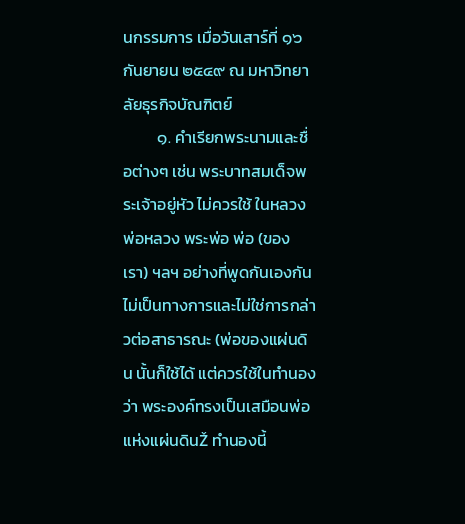นกรรมการ เมื่อวันเสาร์ที่ ๑๖ กันยายน ๒๕๔๙ ณ มหาวิทยาลัยธุรกิจบัณฑิตย์
         ๑. คำเรียกพระนามและชื่อต่างๆ เช่น พระบาทสมเด็จพระเจ้าอยู่หัว ไม่ควรใช้ ในหลวง พ่อหลวง พระพ่อ พ่อ (ของเรา) ฯลฯ อย่างที่พูดกันเองกันไม่เป็นทางการและไม่ใช่การกล่าวต่อสาธารณะ (พ่อของแผ่นดิน นั้นก็ใช้ได้ แต่ควรใช้ในทำนองว่า พระองค์ทรงเป็นเสมือนพ่อแห่งแผ่นดินŽ ทำนองนี้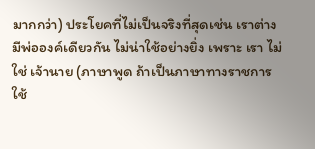มากกว่า) ประโยคที่ไม่เป็นจริงที่สุดเช่น เราต่างมีพ่อองค์เดียวกัน ไม่น่าใช้อย่างยิ่ง เพราะ เรา ไม่ใช่ เจ้านาย (ภาษาพูด ถ้าเป็นภาษาทางราชการใช้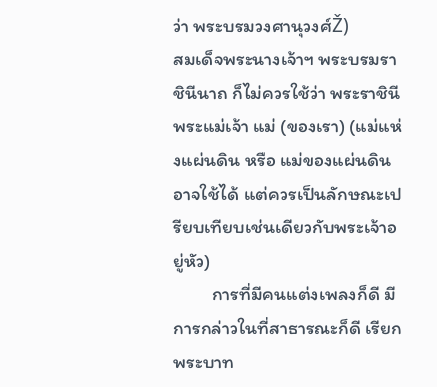ว่า พระบรมวงศานุวงศ์Ž)
สมเด็จพระนางเจ้าฯ พระบรมราชินีนาถ ก็ไม่ควรใช้ว่า พระราชินี พระแม่เจ้า แม่ (ของเรา) (แม่แห่งแผ่นดิน หรือ แม่ของแผ่นดิน อาจใช้ได้ แต่ควรเป็นลักษณะเปรียบเทียบเช่นเดียวกับพระเจ้าอยู่หัว)
         การที่มีคนแต่งเพลงก็ดี มีการกล่าวในที่สาธารณะก็ดี เรียกพระบาท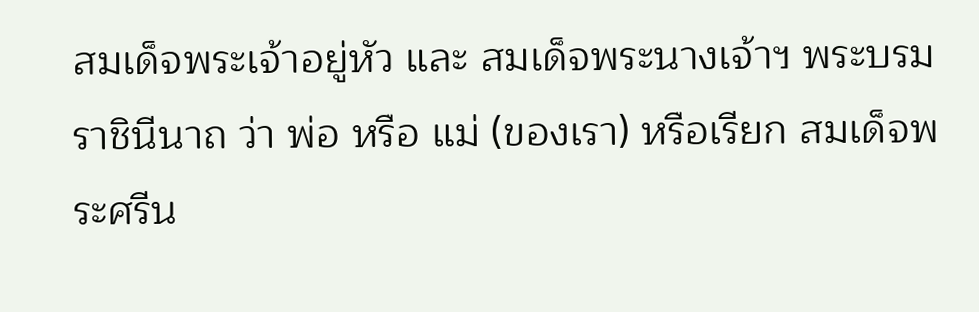สมเด็จพระเจ้าอยู่หัว และ สมเด็จพระนางเจ้าฯ พระบรมราชินีนาถ ว่า พ่อ หรือ แม่ (ของเรา) หรือเรียก สมเด็จพระศรีน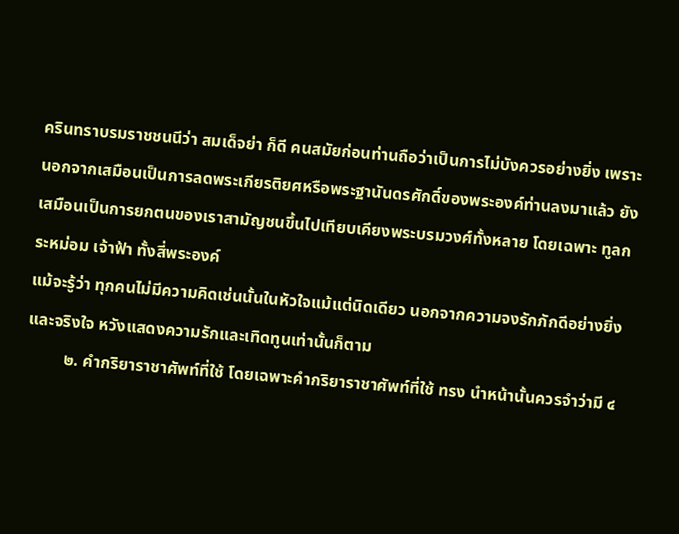ครินทราบรมราชชนนีว่า สมเด็จย่า ก็ดี คนสมัยก่อนท่านถือว่าเป็นการไม่บังควรอย่างยิ่ง เพราะนอกจากเสมือนเป็นการลดพระเกียรติยศหรือพระฐานันดรศักดิ์ของพระองค์ท่านลงมาแล้ว ยังเสมือนเป็นการยกตนของเราสามัญชนขึ้นไปเทียบเคียงพระบรมวงศ์ทั้งหลาย โดยเฉพาะ ทูลกระหม่อม เจ้าฟ้า ทั้งสี่พระองค์
แม้จะรู้ว่า ทุกคนไม่มีความคิดเช่นนั้นในหัวใจแม้แต่นิดเดียว นอกจากความจงรักภักดีอย่างยิ่งและจริงใจ หวังแสดงความรักและเทิดทูนเท่านั้นก็ตาม
         ๒. คำกริยาราชาศัพท์ที่ใช้ โดยเฉพาะคำกริยาราชาศัพท์ที่ใช้ ทรง นำหน้านั้นควรจำว่ามี ๔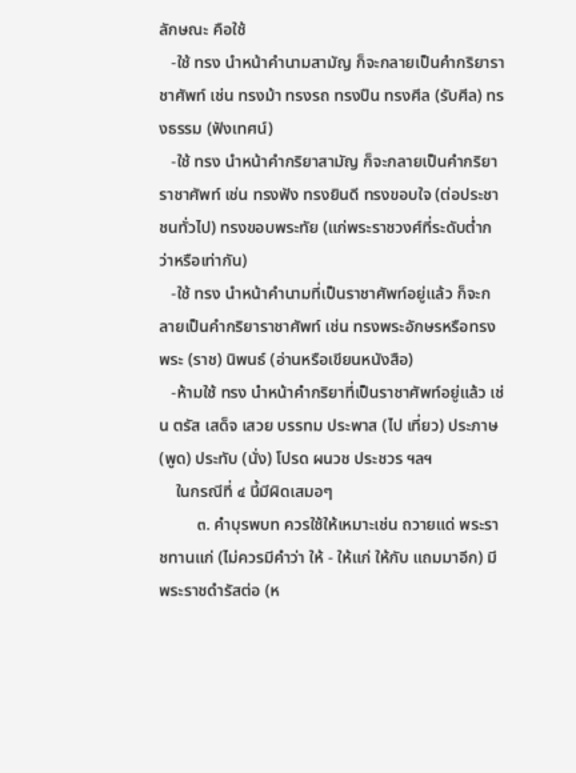ลักษณะ คือใช้
   -ใช้ ทรง นำหน้าคำนามสามัญ ก็จะกลายเป็นคำกริยาราชาศัพท์ เช่น ทรงม้า ทรงรถ ทรงปืน ทรงศีล (รับศีล) ทรงธรรม (ฟังเทศน์)
   -ใช้ ทรง นำหน้าคำกริยาสามัญ ก็จะกลายเป็นคำกริยาราชาศัพท์ เช่น ทรงฟัง ทรงยินดี ทรงขอบใจ (ต่อประชาชนทั่วไป) ทรงขอบพระทัย (แก่พระราชวงศ์ที่ระดับต่ำกว่าหรือเท่ากัน)
   -ใช้ ทรง นำหน้าคำนามที่เป็นราชาศัพท์อยู่แล้ว ก็จะกลายเป็นคำกริยาราชาศัพท์ เช่น ทรงพระอักษรหรือทรงพระ (ราช) นิพนธ์ (อ่านหรือเขียนหนังสือ)
   -ห้ามใช้ ทรง นำหน้าคำกริยาที่เป็นราชาศัพท์อยู่แล้ว เช่น ตรัส เสด็จ เสวย บรรทม ประพาส (ไป เที่ยว) ประภาษ (พูด) ประทับ (นั่ง) โปรด ผนวช ประชวร ฯลฯ
    ในกรณีที่ ๔ นี้มีผิดเสมอๆ
         ๓. คำบุรพบท ควรใช้ให้เหมาะเช่น ถวายแด่ พระราชทานแก่ (ไม่ควรมีคำว่า ให้ - ให้แก่ ให้กับ แถมมาอีก) มีพระราชดำรัสต่อ (ห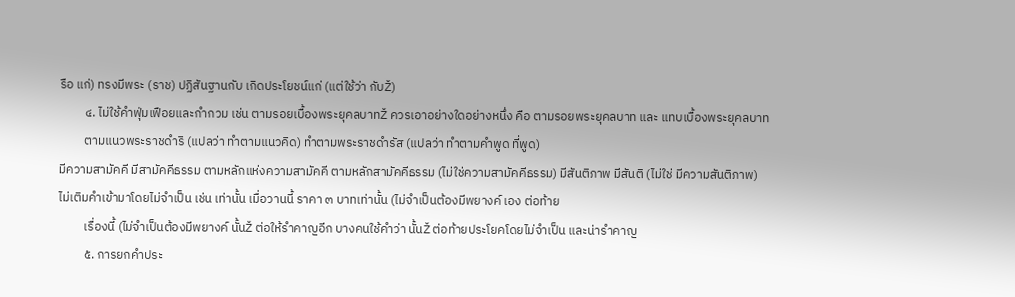รือ แก่) ทรงมีพระ (ราช) ปฏิสันฐานกับ เกิดประโยชน์แก่ (แต่ใช้ว่า กับŽ)
         ๔. ไม่ใช้คำฟุ่มเฟือยและกำกวม เช่น ตามรอยเบื้องพระยุคลบาทŽ ควรเอาอย่างใดอย่างหนึ่ง คือ ตามรอยพระยุคลบาท และ แทบเบื้องพระยุคลบาท
         ตามแนวพระราชดำริ (แปลว่า ทำตามแนวคิด) ทำตามพระราชดำรัส (แปลว่า ทำตามคำพูด ที่พูด)
มีความสามัคคี มีสามัคคีธรรม ตามหลักแห่งความสามัคคี ตามหลักสามัคคีธรรม (ไม่ใช่ความสามัคคีธรรม) มีสันติภาพ มีสันติ (ไม่ใช่ มีความสันติภาพ)
ไม่เติมคำเข้ามาโดยไม่จำเป็น เช่น เท่านั้น เมื่อวานนี้ ราคา ๓ บาทเท่านั้น (ไม่จำเป็นต้องมีพยางค์ เอง ต่อท้าย
         เรื่องนี้ (ไม่จำเป็นต้องมีพยางค์ นั้นŽ ต่อให้รำคาญอีก บางคนใช้คำว่า นั้นŽ ต่อท้ายประโยคโดยไม่จำเป็น และน่ารำคาญ
         ๕. การยกคำประ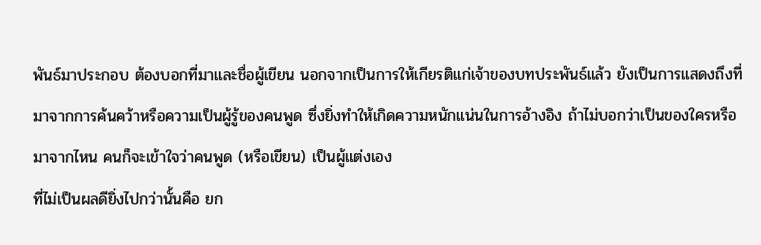พันธ์มาประกอบ ต้องบอกที่มาและชื่อผู้เขียน นอกจากเป็นการให้เกียรติแก่เจ้าของบทประพันธ์แล้ว ยังเป็นการแสดงถึงที่มาจากการค้นคว้าหรือความเป็นผู้รู้ของคนพูด ซึ่งยิ่งทำให้เกิดความหนักแน่นในการอ้างอิง ถ้าไม่บอกว่าเป็นของใครหรือมาจากไหน คนก็จะเข้าใจว่าคนพูด (หรือเขียน) เป็นผู้แต่งเอง
ที่ไม่เป็นผลดียิ่งไปกว่านั้นคือ ยก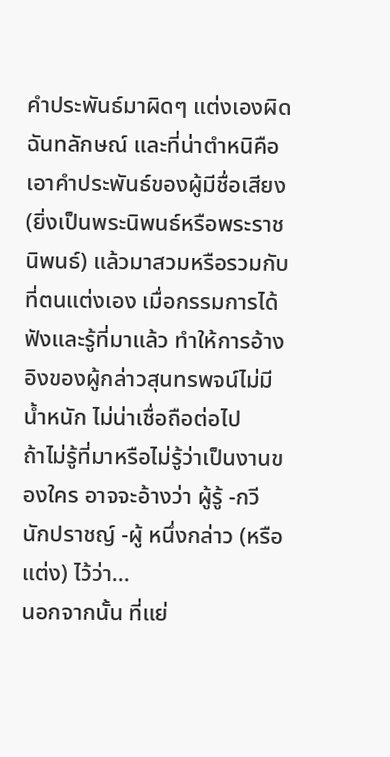คำประพันธ์มาผิดๆ แต่งเองผิดฉันทลักษณ์ และที่น่าตำหนิคือเอาคำประพันธ์ของผู้มีชื่อเสียง (ยิ่งเป็นพระนิพนธ์หรือพระราชนิพนธ์) แล้วมาสวมหรือรวมกับที่ตนแต่งเอง เมื่อกรรมการได้ฟังและรู้ที่มาแล้ว ทำให้การอ้างอิงของผู้กล่าวสุนทรพจน์ไม่มีน้ำหนัก ไม่น่าเชื่อถือต่อไป
ถ้าไม่รู้ที่มาหรือไม่รู้ว่าเป็นงานของใคร อาจจะอ้างว่า ผู้รู้ -กวี นักปราชญ์ -ผู้ หนึ่งกล่าว (หรือแต่ง) ไว้ว่า...
นอกจากนั้น ที่แย่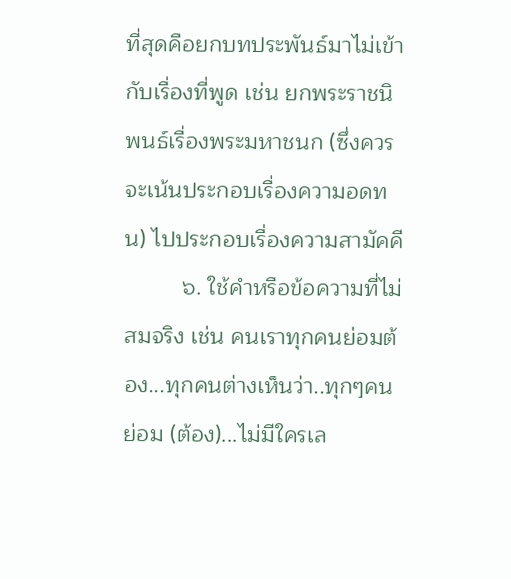ที่สุดคือยกบทประพันธ์มาไม่เข้ากับเรื่องที่พูด เช่น ยกพระราชนิพนธ์เรื่องพระมหาชนก (ซึ่งควรจะเน้นประกอบเรื่องความอดทน) ไปประกอบเรื่องความสามัคคี
         ๖. ใช้คำหรือข้อความที่ไม่สมจริง เช่น คนเราทุกคนย่อมต้อง...ทุกคนต่างเห็นว่า..ทุกๆคน ย่อม (ต้อง)...ไม่มีใครเล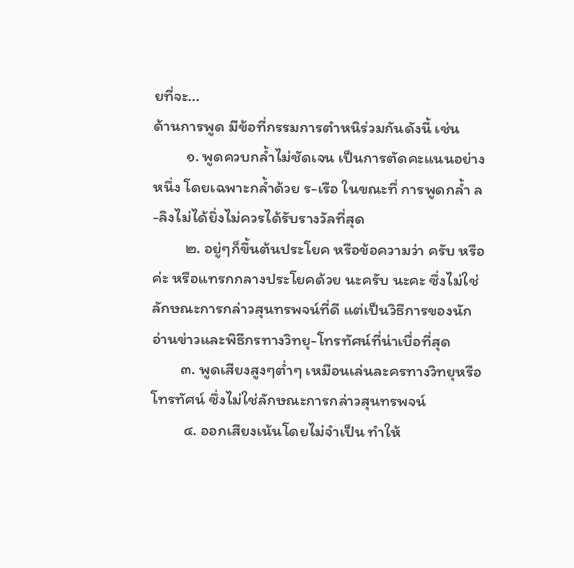ยที่จะ...
ด้านการพูด มีข้อที่กรรมการตำหนิร่วมกันดังนี้ เช่น
         ๑. พูดควบกล้ำไม่ชัดเจน เป็นการตัดคะแนนอย่างหนึ่ง โดยเฉพาะกล้ำด้วย ร-เรือ ในขณะที่ การพูดกล้ำ ล-ลิงไม่ได้ยิ่งไม่ควรได้รับรางวัลที่สุด
         ๒. อยู่ๆก็ขึ้นต้นประโยค หรือข้อความว่า ครับ หรือ ค่ะ หรือแทรกกลางประโยคด้วย นะครับ นะคะ ซึ่งไม่ใช่ลักษณะการกล่าวสุนทรพจน์ที่ดี แต่เป็นวิธีการของนักอ่านข่าวและพิธีกรทางวิทยุ-โทรทัศน์ที่น่าเบื่อที่สุด
        ๓. พูดเสียงสูงๆต่ำๆ เหมือนเล่นละครทางวิทยุหรือโทรทัศน์ ซึ่งไม่ใช่ลักษณะการกล่าวสุนทรพจน์
         ๔. ออกเสียงเน้นโดยไม่จำเป็น ทำให้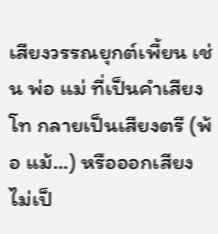เสียงวรรณยุกต์เพี้ยน เช่น พ่อ แม่ ที่เป็นคำเสียงโท กลายเป็นเสียงตรี (พ้อ แม้...) หรือออกเสียงไม่เป็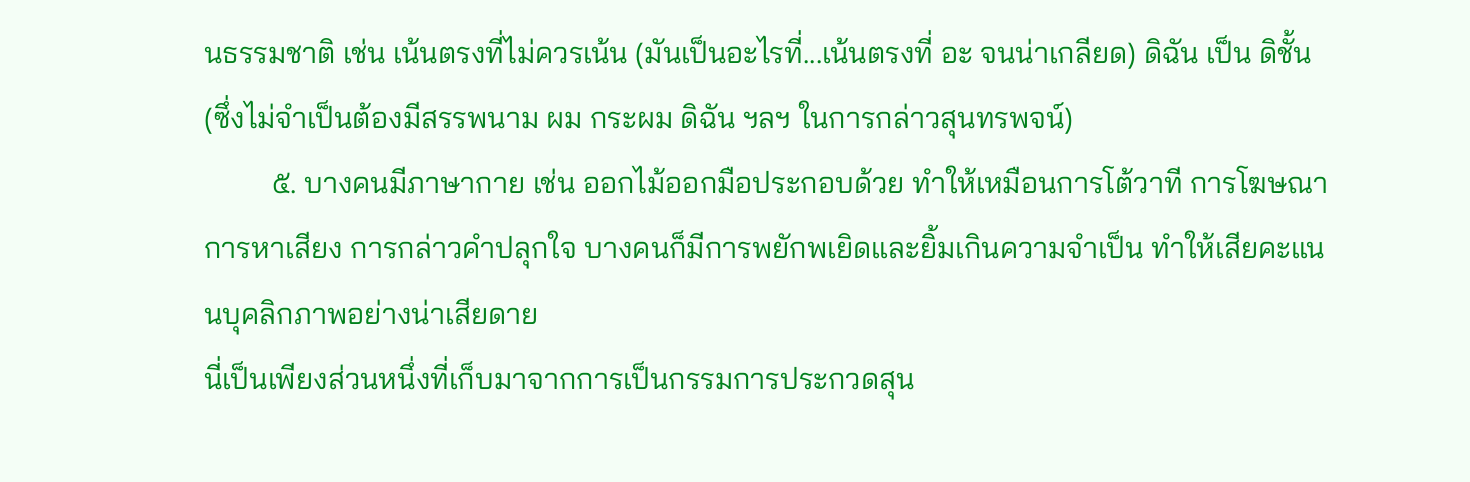นธรรมชาติ เช่น เน้นตรงที่ไม่ควรเน้น (มันเป็นอะไรที่...เน้นตรงที่ อะ จนน่าเกลียด) ดิฉัน เป็น ดิชั้น (ซึ่งไม่จำเป็นต้องมีสรรพนาม ผม กระผม ดิฉัน ฯลฯ ในการกล่าวสุนทรพจน์)
         ๕. บางคนมีภาษากาย เช่น ออกไม้ออกมือประกอบด้วย ทำให้เหมือนการโต้วาที การโฆษณา การหาเสียง การกล่าวคำปลุกใจ บางคนก็มีการพยักพเยิดและยิ้มเกินความจำเป็น ทำให้เสียคะแนนบุคลิกภาพอย่างน่าเสียดาย
นี่เป็นเพียงส่วนหนึ่งที่เก็บมาจากการเป็นกรรมการประกวดสุน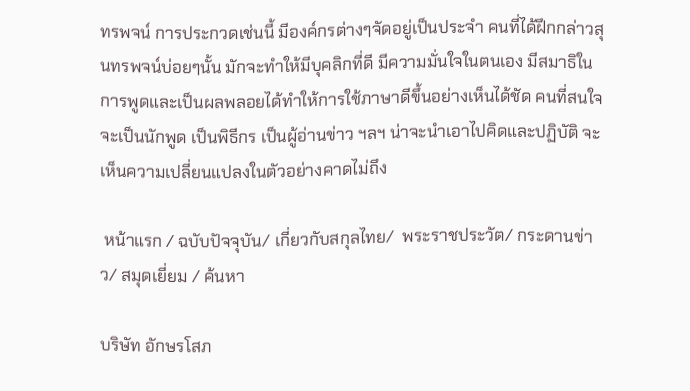ทรพจน์ การประกวดเช่นนี้ มีองค์กรต่างๆจัดอยู่เป็นประจำ คนที่ได้ฝึกกล่าวสุนทรพจน์บ่อยๆนั้น มักจะทำให้มีบุคลิกที่ดี มีความมั่นใจในตนเอง มีสมาธิในการพูดและเป็นผลพลอยได้ทำให้การใช้ภาษาดีขึ้นอย่างเห็นได้ชัด คนที่สนใจจะเป็นนักพูด เป็นพิธีกร เป็นผู้อ่านข่าว ฯลฯ น่าจะนำเอาไปคิดและปฏิบัติ จะเห็นความเปลี่ยนแปลงในตัวอย่างคาดไม่ถึง

 หน้าแรก / ฉบับปัจจุบัน/ เกี่ยวกับสกุลไทย/  พระราชประวัต/ กระดานข่าว/ สมุดเยี่ยม / ค้นหา

บริษัท อักษรโสภ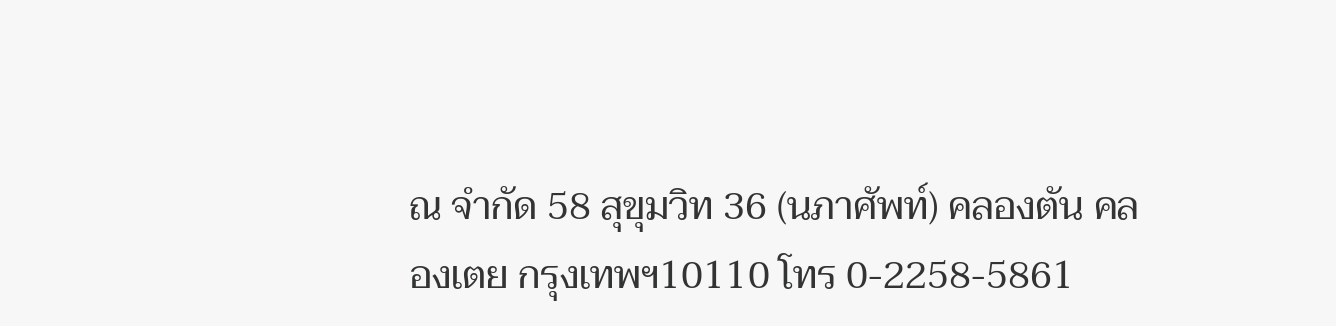ณ จำกัด 58 สุขุมวิท 36 (นภาศัพท์) คลองตัน คลองเตย กรุงเทพฯ10110 โทร 0-2258-5861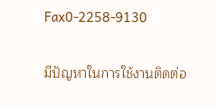Fax0-2258-9130

มีปัญหาในการใช้งานติดต่อ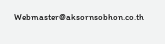Webmaster@aksornsobhon.co.th